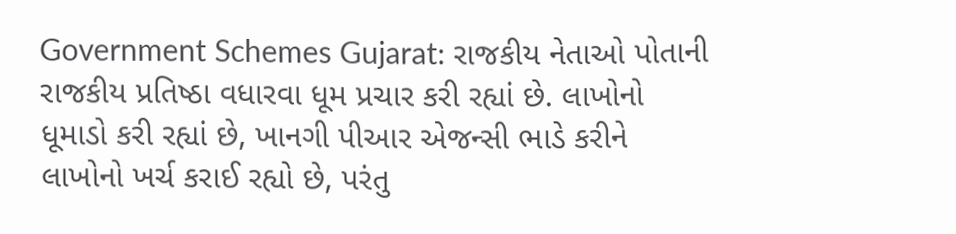Government Schemes Gujarat: રાજકીય નેતાઓ પોતાની રાજકીય પ્રતિષ્ઠા વધારવા ધૂમ પ્રચાર કરી રહ્યાં છે. લાખોનો ધૂમાડો કરી રહ્યાં છે, ખાનગી પીઆર એજન્સી ભાડે કરીને લાખોનો ખર્ચ કરાઈ રહ્યો છે, પરંતુ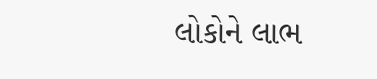લોકોને લાભ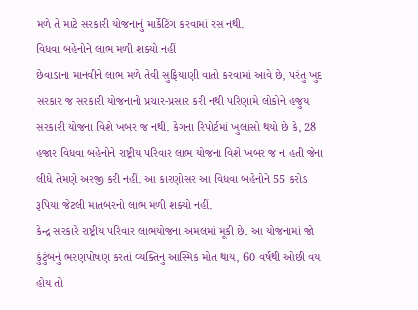મળે તે માટે સરકારી યોજનાનું માર્કેટિંગ કરવામાં રસ નથી.
વિધવા બહેનોને લાભ મળી શક્યો નહીં
છેવાડાના માનવીને લાભ મળે તેવી સુફિયાણી વાતો કરવામાં આવે છે, પરંતુ ખુદ સરકાર જ સરકારી યોજનાનો પ્રચાર-પ્રસાર કરી નથી પરિણામે લોકોને હજુય સરકારી યોજના વિશે ખબર જ નથી. કેગના રિપોર્ટમાં ખુલાસો થયો છે કે, 28 હજાર વિધવા બહેનોને રાષ્ટ્રીય પરિવાર લાભ યોજના વિશે ખબર જ ન હતી જેના લીધે તેમણે અરજી કરી નહીં. આ કારણોસર આ વિધવા બહેનોને 55 કરોડ રૂપિયા જેટલી માતબરનો લાભ મળી શક્યો નહીં.
કેન્દ્ર સરકારે રાષ્ટ્રીય પરિવાર લાભયોજના અમલમાં મૂકી છે. આ યોજનામાં જો કુંટુંબનું ભરણપોષણ કરતાં વ્યક્તિનુ આસ્મિક મોત થાય, 60 વર્ષથી ઓછી વય હોય તો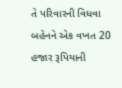તે પરિવારની વિધવા બહેનને એક વખત 20 હજાર રૂપિયાની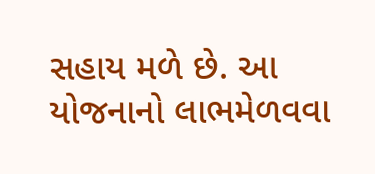સહાય મળે છે. આ યોજનાનો લાભમેળવવા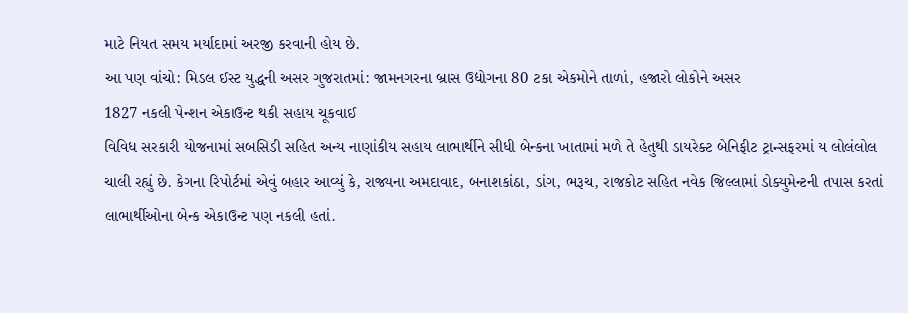માટે નિયત સમય મર્યાદામાં અરજી કરવાની હોય છે.
આ પણ વાંચો: મિડલ ઈસ્ટ યુદ્ધની અસર ગુજરાતમાં: જામનગરના બ્રાસ ઉદ્યોગના 80 ટકા એકમોને તાળાં, હજારો લોકોને અસર
1827 નકલી પેન્શન એકાઉન્ટ થકી સહાય ચૂકવાઈ
વિવિધ સરકારી યોજનામાં સબસિડી સહિત અન્ય નાણાંકીય સહાય લાભાર્થીને સીધી બેન્કના ખાતામાં મળે તે હેતુથી ડાયરેક્ટ બેનિફીટ ટ્રાન્સફરમાં ય લોલંલોલ ચાલી રહ્યું છે. કેગના રિપોર્ટમાં એવું બહાર આવ્યું કે, રાજ્યના અમદાવાદ, બનાશકાંઠા, ડાંગ, ભરૂચ, રાજકોટ સહિત નવેક જિલ્લામાં ડોક્યુમેન્ટની તપાસ કરતાં લાભાર્થીઓના બેન્ક એકાઉન્ટ પણ નકલી હતાં.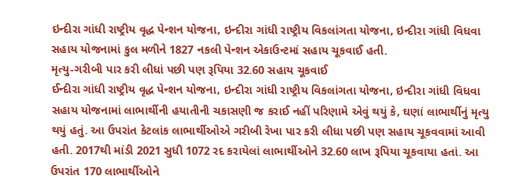ઇન્દીરા ગાંધી રાષ્ટ્રીય વૃદ્ધ પેન્શન યોજના, ઇન્દીરા ગાંધી રાષ્ટ્રીય વિકલાંગતા યોજના, ઇન્દીરા ગાંધી વિધવા સહાય યોજનામાં કુલ મળીને 1827 નકલી પેન્શન એકાઉન્ટમાં સહાય ચૂકવાઈ હતી.
મૃત્યુ-ગરીબી પાર કરી લીધાં પછી પણ રૂપિયા 32.60 સહાય ચૂકવાઈ
ઈન્દીરા ગાંધી રાષ્ટ્રીય વૃદ્ધ પેન્શન યોજના, ઇન્દીરા ગાંધી રાષ્ટ્રીય વિકલાંગતા યોજના, ઇન્દીરા ગાંધી વિધવા સહાય યોજનામાં લાભાર્થીની હયાતીની ચકાસણી જ કરાઈ નહીં પરિણામે એવું થયું કે, ઘણાં લાભાર્થીનું મૃત્યુ થયું હતું. આ ઉપરાંત કેટલાંક લાભાર્થીઓએ ગરીબી રેખા પાર કરી લીધા પછી પણ સહાય ચૂકવવામાં આવી હતી. 2017થી માંડી 2021 સુધી 1072 રદ કરાયેલાં લાભાર્થીઓને 32.60 લાખ રૂપિયા ચૂકવાયા હતાં. આ ઉપરાંત 170 લાભાર્થીઓને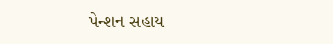પેન્શન સહાય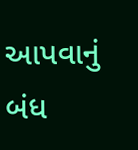આપવાનું બંધ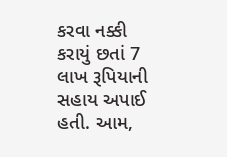કરવા નક્કી કરાયું છતાં 7 લાખ રૂપિયાની સહાય અપાઈ હતી. આમ,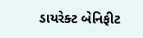ડાયરેક્ટ બેનિફીટ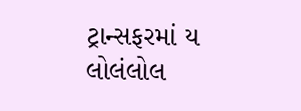ટ્રાન્સફરમાં ય લોલંલોલ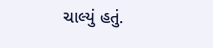ચાલ્યું હતું.